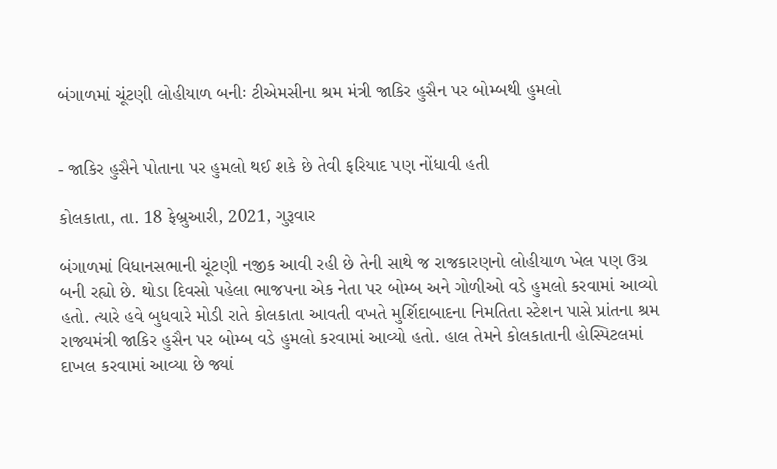બંગાળમાં ચૂંટણી લોહીયાળ બનીઃ ટીએમસીના શ્રમ મંત્રી જાકિર હુસૈન પર બોમ્બથી હુમલો


- જાકિર હુસૈને પોતાના પર હુમલો થઈ શકે છે તેવી ફરિયાદ પણ નોંધાવી હતી

કોલકાતા, તા. 18 ફેબ્રુઆરી, 2021, ગુરૂવાર

બંગાળમાં વિધાનસભાની ચૂંટણી નજીક આવી રહી છે તેની સાથે જ રાજકારણનો લોહીયાળ ખેલ પણ ઉગ્ર બની રહ્યો છે. થોડા દિવસો પહેલા ભાજપના એક નેતા પર બોમ્બ અને ગોળીઓ વડે હુમલો કરવામાં આવ્યો હતો. ત્યારે હવે બુધવારે મોડી રાતે કોલકાતા આવતી વખતે મુર્શિદાબાદના નિમતિતા સ્ટેશન પાસે પ્રાંતના શ્રમ રાજ્યમંત્રી જાકિર હુસૈન પર બોમ્બ વડે હુમલો કરવામાં આવ્યો હતો. હાલ તેમને કોલકાતાની હોસ્પિટલમાં દાખલ કરવામાં આવ્યા છે જ્યાં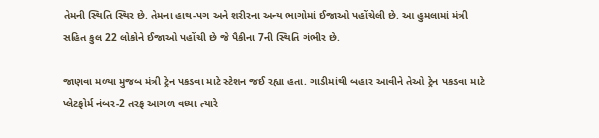તેમની સ્થિતિ સ્થિર છે. તેમના હાથ-પગ અને શરીરના અન્ય ભાગોમાં ઈજાઓ પહોંચેલી છે. આ હુમલામાં મંત્રી સહિત કુલ 22 લોકોને ઈજાઓ પહોંચી છે જે પૈકીના 7ની સ્થિતિ ગંભીર છે.

જાણવા મળ્યા મુજબ મંત્રી ટ્રેન પકડવા માટે સ્ટેશન જઈ રહ્યા હતા. ગાડીમાંથી બહાર આવીને તેઓ ટ્રેન પકડવા માટે પ્લેટફોર્મ નંબર-2 તરફ આગળ વધ્યા ત્યારે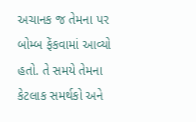અચાનક જ તેમના પર બોમ્બ ફેંકવામાં આવ્યો હતો. તે સમયે તેમના કેટલાક સમર્થકો અને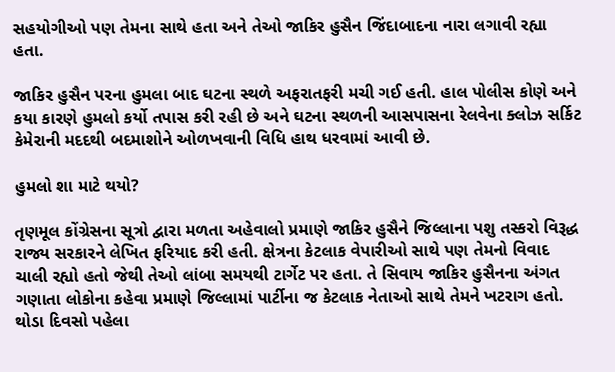સહયોગીઓ પણ તેમના સાથે હતા અને તેઓ જાકિર હુસૈન જિંદાબાદના નારા લગાવી રહ્યા હતા.

જાકિર હુસૈન પરના હુમલા બાદ ઘટના સ્થળે અફરાતફરી મચી ગઈ હતી. હાલ પોલીસ કોણે અને કયા કારણે હુમલો કર્યો તપાસ કરી રહી છે અને ઘટના સ્થળની આસપાસના રેલવેના ક્લોઝ સર્કિટ કેમેરાની મદદથી બદમાશોને ઓળખવાની વિધિ હાથ ધરવામાં આવી છે.

હુમલો શા માટે થયો?

તૃણમૂલ કોંગ્રેસના સૂત્રો દ્વારા મળતા અહેવાલો પ્રમાણે જાકિર હુસૈને જિલ્લાના પશુ તસ્કરો વિરૂદ્ધ રાજ્ય સરકારને લેખિત ફરિયાદ કરી હતી. ક્ષેત્રના કેટલાક વેપારીઓ સાથે પણ તેમનો વિવાદ ચાલી રહ્યો હતો જેથી તેઓ લાંબા સમયથી ટાર્ગેટ પર હતા. તે સિવાય જાકિર હુસૈનના અંગત ગણાતા લોકોના કહેવા પ્રમાણે જિલ્લામાં પાર્ટીના જ કેટલાક નેતાઓ સાથે તેમને ખટરાગ હતો. થોડા દિવસો પહેલા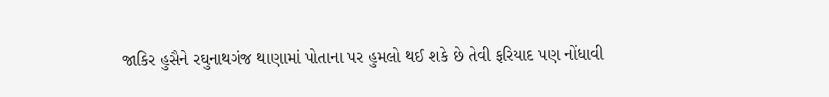જાકિર હુસૈને રઘુનાથગંજ થાણામાં પોતાના પર હુમલો થઈ શકે છે તેવી ફરિયાદ પણ નોંધાવી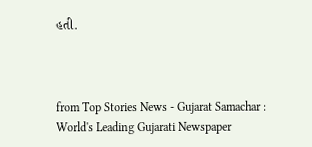હતી.



from Top Stories News - Gujarat Samachar : World's Leading Gujarati Newspaper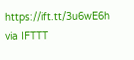https://ift.tt/3u6wE6h
via IFTTT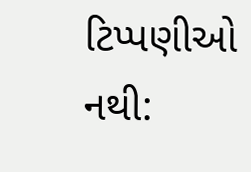ટિપ્પણીઓ નથી: